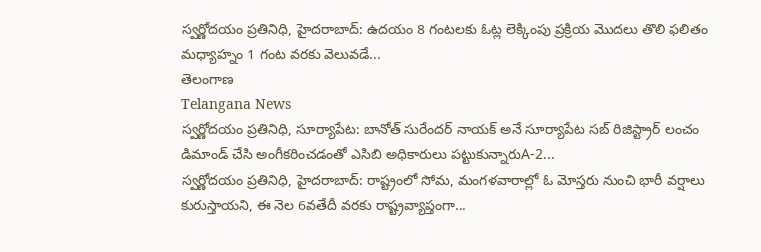స్వర్ణోదయం ప్రతినిధి, హైదరాబాద్: ఉదయం 8 గంటలకు ఓట్ల లెక్కింపు ప్రక్రియ మొదలు తొలి ఫలితం మధ్యాహ్నం 1 గంట వరకు వెలువడే...
తెలంగాణ
Telangana News
స్వర్ణోదయం ప్రతినిధి, సూర్యాపేట: బానోత్ సురేందర్ నాయక్ అనే సూర్యాపేట సబ్ రిజిస్ట్రార్ లంచం డిమాండ్ చేసి అంగీకరించడంతో ఎసిబి అధికారులు పట్టుకున్నారుA-2...
స్వర్ణోదయం ప్రతినిధి, హైదరాబాద్: రాష్ట్రంలో సోమ, మంగళవారాల్లో ఓ మోస్తరు నుంచి భారీ వర్షాలు కురుస్తాయని, ఈ నెల 6వతేదీ వరకు రాష్ట్రవ్యాప్తంగా...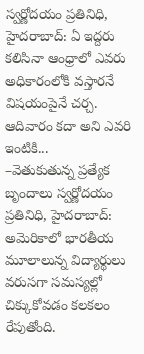స్వర్ణోదయం ప్రతినిధి, హైదరాబాద్: ఏ ఇద్దరు కలిసినా ఆంధ్రాలో ఎవరు అధికారంలోకి వస్తారనే విషయంపైనే చర్చ. ఆదివారం కదా అని ఎవరి ఇంటికి...
–వెతుకుతున్న ప్రత్యేక బృందాలు స్వర్ణోదయం ప్రతినిధి, హైదరాబాద్: అమెరికాలో భారతీయ మూలాలున్న విద్యార్థులు వరుసగా సమస్యల్లో చిక్కుకోవడం కలకలం రేపుతోంది.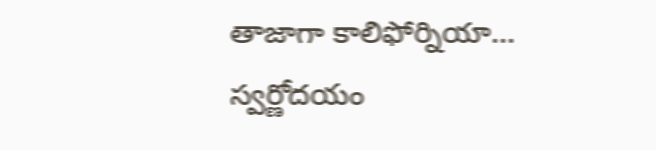తాజాగా కాలిఫోర్నియా...
స్వర్ణోదయం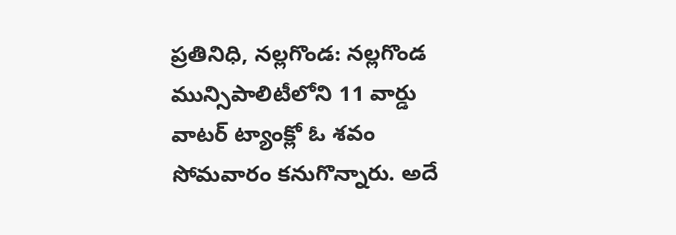ప్రతినిధి, నల్లగొండ: నల్లగొండ మున్సిపాలిటీలోని 11 వార్డు వాటర్ ట్యాంక్లో ఓ శవం సోమవారం కనుగొన్నారు. అదే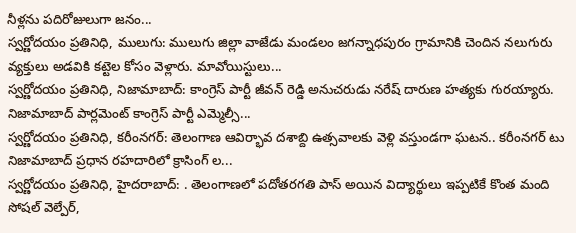నీళ్లను పదిరోజులుగా జనం...
స్వర్ణోదయం ప్రతినిధి, ములుగు: ములుగు జిల్లా వాజేడు మండలం జగన్నాధపురం గ్రామానికి చెందిన నలుగురు వ్యక్తులు అడవికి కట్టెల కోసం వెళ్లారు. మావోయిస్టులు...
స్వర్ణోదయం ప్రతినిధి, నిజామాబాద్: కాంగ్రెస్ పార్టీ జీవన్ రెడ్డి అనుచరుడు నరేష్ దారుణ హత్యకు గురయ్యారు. నిజామాబాద్ పార్లమెంట్ కాంగ్రెస్ పార్టీ ఎమ్మెల్సీ...
స్వర్ణోదయం ప్రతినిధి, కరీంనగర్: తెలంగాణ ఆవిర్భావ దశాబ్ది ఉత్సవాలకు వెళ్లి వస్తుండగా ఘటన.. కరీంనగర్ టు నిజామాబాద్ ప్రధాన రహదారిలో క్రాసింగ్ ల...
స్వర్ణోదయం ప్రతినిధి, హైదరాబాద్: . తెలంగాణలో పదోతరగతి పాస్ అయిన విద్యార్థులు ఇప్పటికే కొంత మంది సోషల్ వెల్పేర్,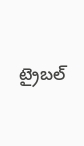ట్రైబల్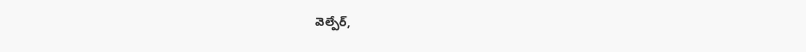వెల్పేర్,